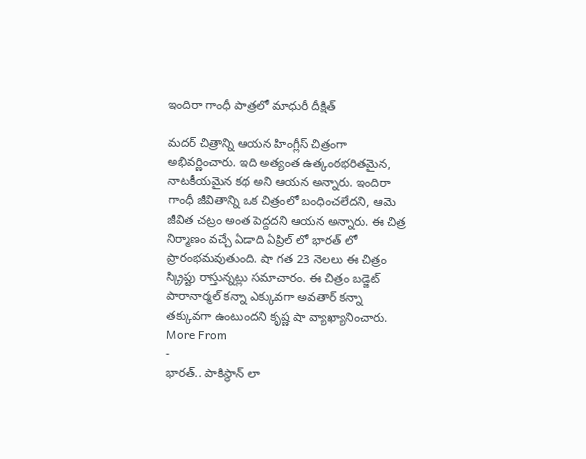ఇందిరా గాంధీ పాత్రలో మాధురీ దీక్షిత్

మదర్ చిత్రాన్ని ఆయన హింగ్లీస్ చిత్రంగా అభివర్ణించారు. ఇది అత్యంత ఉత్కంఠభరితమైన, నాటకీయమైన కథ అని ఆయన అన్నారు. ఇందిరా గాంధీ జీవితాన్ని ఒక చిత్రంలో బంధించలేదని, ఆమె జీవిత చట్రం అంత పెద్దదని ఆయన అన్నారు. ఈ చిత్ర నిర్మాణం వచ్చే ఏడాది ఏప్రిల్ లో భారత్ లో ప్రారంభమవుతుంది. షా గత 23 నెలలు ఈ చిత్రం స్క్రిప్టు రాస్తున్నట్లు సమాచారం. ఈ చిత్రం బడ్జెట్ పారానార్మల్ కన్నా ఎక్కువగా అవతార్ కన్నా తక్కువగా ఉంటుందని కృష్ణ షా వ్యాఖ్యానించారు.
More From
-
భారత్.. పాకిస్థాన్ లా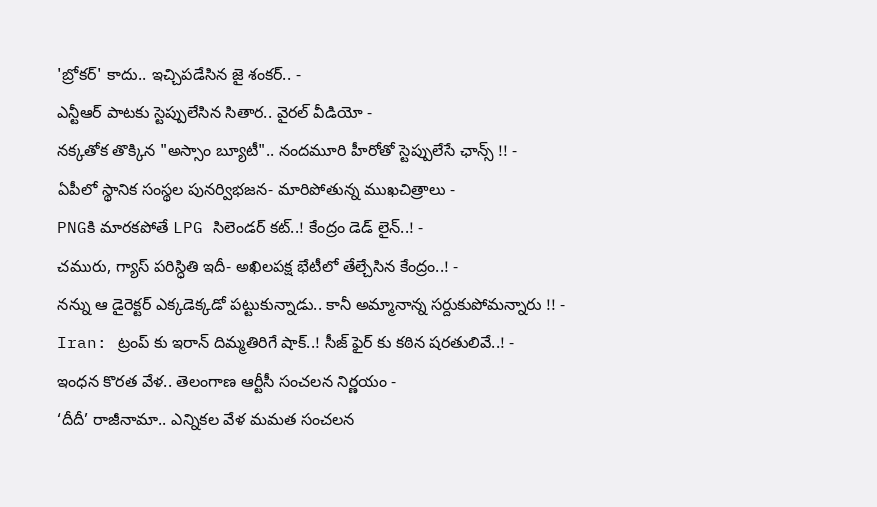'బ్రోకర్' కాదు.. ఇచ్చిపడేసిన జై శంకర్.. -
ఎన్టీఆర్ పాటకు స్టెప్పులేసిన సితార.. వైరల్ వీడియో -
నక్కతోక తొక్కిన "అస్సాం బ్యూటీ".. నందమూరి హీరోతో స్టెప్పులేసే ఛాన్స్ !! -
ఏపీలో స్థానిక సంస్థల పునర్విభజన- మారిపోతున్న ముఖచిత్రాలు -
PNGకి మారకపోతే LPG సిలెండర్ కట్..! కేంద్రం డెడ్ లైన్..! -
చమురు, గ్యాస్ పరిస్ధితి ఇదీ- అఖిలపక్ష భేటీలో తేల్చేసిన కేంద్రం..! -
నన్ను ఆ డైరెక్టర్ ఎక్కడెక్కడో పట్టుకున్నాడు.. కానీ అమ్మానాన్న సర్దుకుపోమన్నారు !! -
Iran: ట్రంప్ కు ఇరాన్ దిమ్మతిరిగే షాక్..! సీజ్ ఫైర్ కు కఠిన షరతులివే..! -
ఇంధన కొరత వేళ.. తెలంగాణ ఆర్టీసీ సంచలన నిర్ణయం -
‘దీదీ’ రాజీనామా.. ఎన్నికల వేళ మమత సంచలన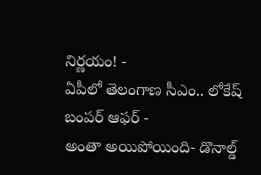నిర్ణయం! -
ఏపీలో తెలంగాణ సీఎం.. లోకేష్ బంపర్ ఆఫర్ -
అంతా అయిపోయింది- డొనాల్డ్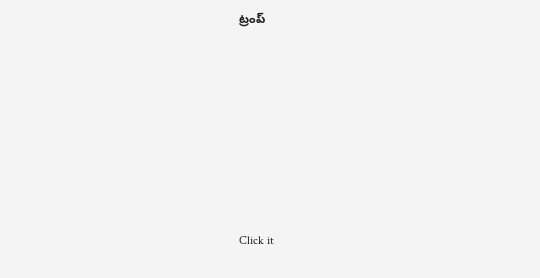ట్రంప్












Click it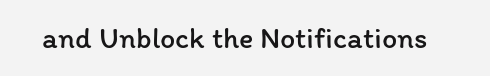and Unblock the Notifications